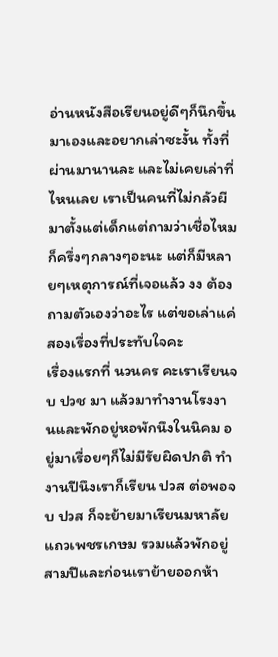อ่านหนังสือเรียนอยู่ดีๆก็นึกขึ้นมาเองและอยากเล่าซะงั้น ทั้งที่ผ่านมานานละ และไม่เคยเล่าที่ไหนเลย เราเป็นคนที่ไม่กลัวผีมาตั้งแต่เด็กแต่ถามว่าเชื่อไหมก็ครึ่งๆกลางๆอะนะ แต่ก็มีหลายๆเหตุการณ์ที่เจอแล้ว งง ต้องถามตัวเองว่าอะไร แต่ขอเล่าแค่สองเรื่องที่ประทับใจคะ
เรื่องแรกที่ นวนคร คะเราเรียนจบ ปวช มา แล้วมาทำงานโรงงานและพักอยู่หอพักนึงในนิคม อยู่มาเรื่อยๆก็ไม่มีรัยผิดปกติ ทำงานปีนึงเราก็เรียน ปวส ต่อพอจบ ปวส ก็จะย้ายมาเรียนมหาลัยแถวเพชรเกษม รวมแล้วพักอยู่สามปีและก่อนเราย้ายออกห้า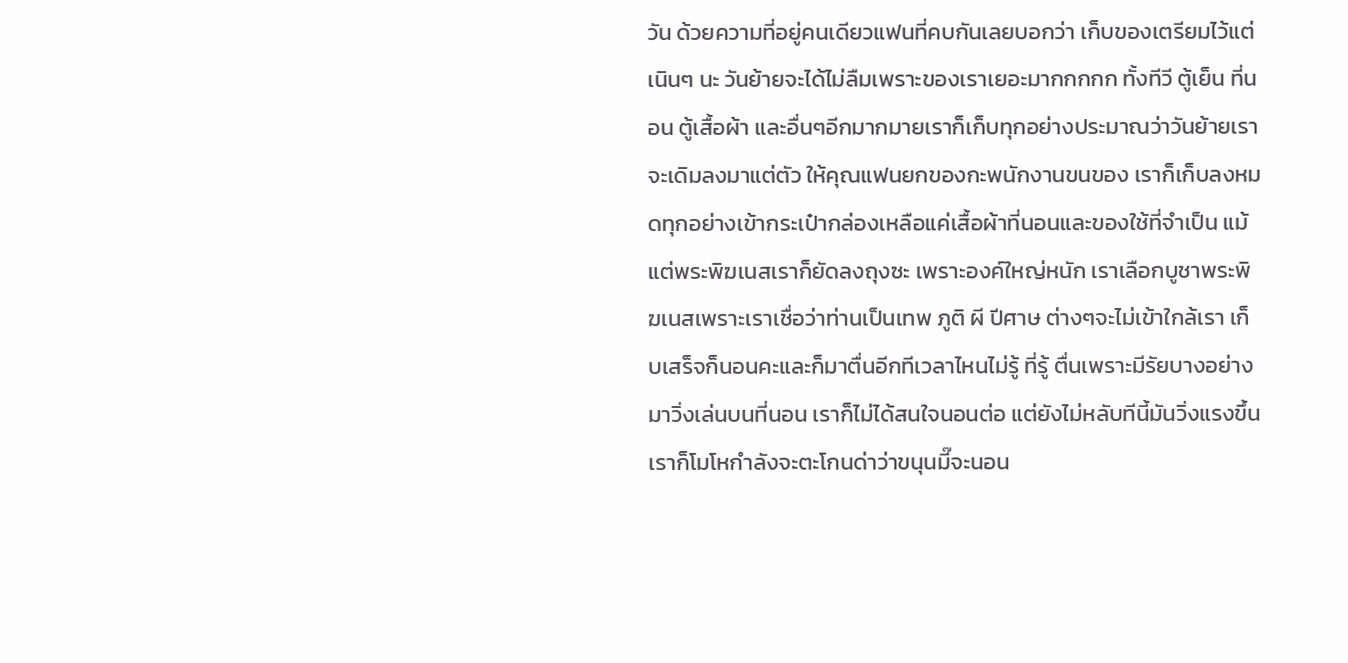วัน ด้วยความที่อยู่คนเดียวแฟนที่คบกันเลยบอกว่า เก็บของเตรียมไว้แต่เนินๆ นะ วันย้ายจะได้ไม่ลืมเพราะของเราเยอะมากกกกก ทั้งทีวี ตู้เย็น ที่นอน ตู้เสื้อผ้า และอื่นๆอีกมากมายเราก็เก็บทุกอย่างประมาณว่าวันย้ายเราจะเดิมลงมาแต่ตัว ให้คุณแฟนยกของกะพนักงานขนของ เราก็เก็บลงหมดทุกอย่างเข้ากระเป๋ากล่องเหลือแค่เสื้อผ้าที่นอนและของใช้ที่จำเป็น แม้แต่พระพิฆเนสเราก็ยัดลงถุงซะ เพราะองค์ใหญ่หนัก เราเลือกบูชาพระพิฆเนสเพราะเราเชื่อว่าท่านเป็นเทพ ภูติ ผี ปีศาษ ต่างๆจะไม่เข้าใกล้เรา เก็บเสร็จก็นอนคะและก็มาตื่นอีกทีเวลาไหนไม่รู้ ที่รู้ ตื่นเพราะมีรัยบางอย่างมาวิ่งเล่นบนที่นอน เราก็ไม่ได้สนใจนอนต่อ แต่ยังไม่หลับทีนี้มันวิ่งแรงขึ้นเราก็โมโหกำลังจะตะโกนด่าว่าขนุนมี๊จะนอน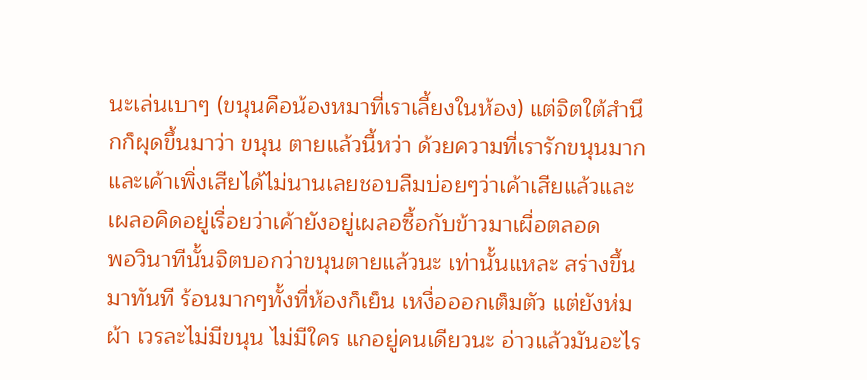นะเล่นเบาๆ (ขนุนคือน้องหมาที่เราเลี้ยงในห้อง) แต่จิตใต้สำนึกก็ผุดขึ้นมาว่า ขนุน ตายแล้วนี้หว่า ด้วยความที่เรารักขนุนมากและเค้าเพิ่งเสียได้ไม่นานเลยชอบลืมบ่อยๆว่าเค้าเสียแล้วและเผลอคิดอยู่เรื่อยว่าเค้ายังอยู่เผลอซื้อกับข้าวมาเผื่อตลอด
พอวินาทีนั้นจิตบอกว่าขนุนตายแล้วนะ เท่านั้นแหละ สร่างขึ้นมาทันที ร้อนมากๆทั้งที่ห้องก็เย็น เหงื่อออกเต็มตัว แต่ยังห่มผ้า เวรละไม่มีขนุน ไม่มีใคร แกอยู่คนเดียวนะ อ่าวแล้วมันอะไร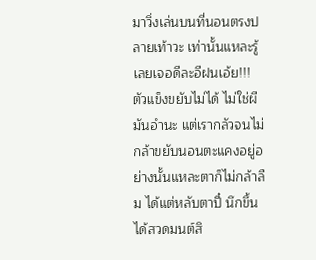มาวิ่งเล่นบนที่นอนตรงปลายเท้าวะ เท่านั้นแหละรู้เลยเจอดีละอีฝนเอ้ย!!! ตัวแข็งขยับไม่ได้ ไม่ใช่ผีมันอำนะ แต่เรากลัวจนไม่กล้าขยับนอนตะแคงอยู่อย่างนั้นแหละตาก็ไม่กล้าลืม ได้แต่หลับตาปี๋ นึกขึ้นได้สวดมนต์สิ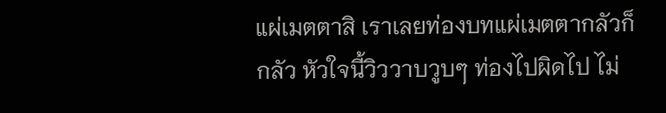แผ่เมตตาสิ เราเลยท่องบทแผ่เมตตากลัวก็กลัว หัวใจนี้วิววาบวูบๆ ท่องไปผิดไป ไม่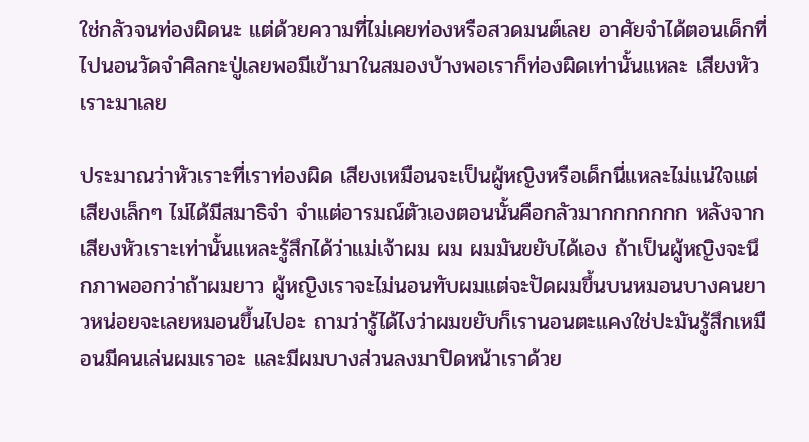ใช่กลัวจนท่องผิดนะ แต่ด้วยความที่ไม่เคยท่องหรือสวดมนต์เลย อาศัยจำได้ตอนเด็กที่ไปนอนวัดจำศิลกะปู่เลยพอมีเข้ามาในสมองบ้างพอเราก็ท่องผิดเท่านั้นแหละ เสียงหัวเราะมาเลย

ประมาณว่าหัวเราะที่เราท่องผิด เสียงเหมือนจะเป็นผู้หญิงหรือเด็กนี่แหละไม่แน่ใจแต่เสียงเล็กๆ ไม่ได้มีสมาธิจำ จำแต่อารมณ์ตัวเองตอนนั้นคือกลัวมากกกกกกก หลังจากเสียงหัวเราะเท่านั้นแหละรู้สึกได้ว่าแม่เจ้าผม ผม ผมมันขยับได้เอง ถ้าเป็นผู้หญิงจะนึกภาพออกว่าถ้าผมยาว ผู้หญิงเราจะไม่นอนทับผมแต่จะปัดผมขึ้นบนหมอนบางคนยาวหน่อยจะเลยหมอนขึ้นไปอะ ถามว่ารู้ได้ไงว่าผมขยับก็เรานอนตะแคงใช่ปะมันรู้สึกเหมือนมีคนเล่นผมเราอะ และมีผมบางส่วนลงมาปิดหน้าเราด้วย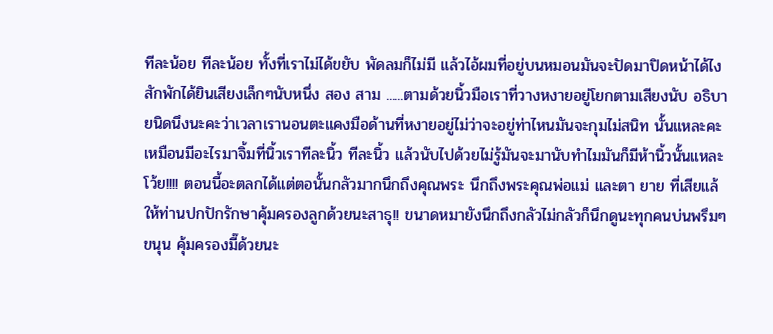ทีละน้อย ทีละน้อย ทั้งที่เราไม่ได้ขยับ พัดลมก็ไม่มี แล้วไอ้ผมที่อยู่บนหมอนมันจะปัดมาปิดหน้าได้ไง สักพักได้ยินเสียงเล็กๆนับหนึ่ง สอง สาม ......ตามด้วยนิ้วมือเราที่วางหงายอยู่โยกตามเสียงนับ อธิบายนิดนึงนะคะว่าเวลาเรานอนตะแคงมือด้านที่หงายอยู่ไม่ว่าจะอยู่ท่าไหนมันจะกุมไม่สนิท นั้นแหละคะเหมือนมีอะไรมาจิ้มที่นิ้วเราทีละนิ้ว ทีละนิ้ว แล้วนับไปด้วยไม่รู้มันจะมานับทำไมมันก็มีห้านิ้วนั้นแหละโว้ย!!!! ตอนนี้อะตลกได้แต่ตอนั้นกลัวมากนึกถึงคุณพระ นึกถึงพระคุณพ่อแม่ และตา ยาย ที่เสียแล้ให้ท่านปกปักรักษาคุ้มครองลูกด้วยนะสาธุ!! ขนาดหมายังนึกถึงกลัวไม่กลัวก็นึกดูนะทุกคนบ่นพรึมๆ ขนุน คุ้มครองมี๊ด้วยนะ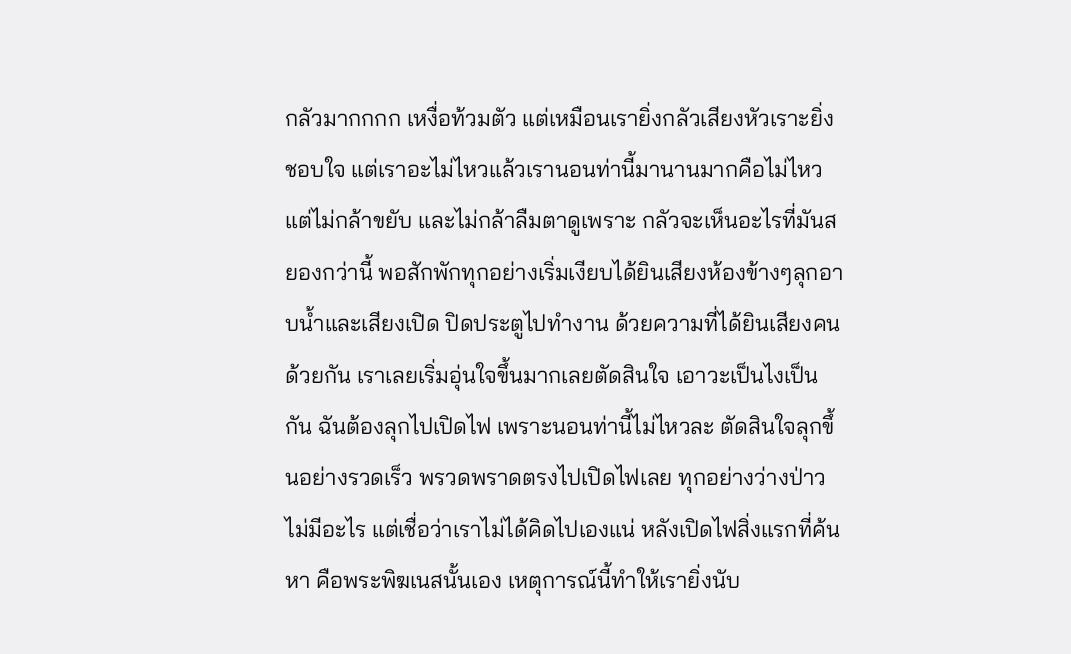กลัวมากกกก เหงื่อท้วมตัว แต่เหมือนเรายิ่งกลัวเสียงหัวเราะยิ่งชอบใจ แต่เราอะไม่ไหวแล้วเรานอนท่านี้มานานมากคือไม่ไหวแต่ไม่กล้าขยับ และไม่กล้าลืมตาดูเพราะ กลัวจะเห็นอะไรที่มันสยองกว่านี้ พอสักพักทุกอย่างเริ่มเงียบได้ยินเสียงห้องข้างๆลุกอาบน้ำและเสียงเปิด ปิดประตูไปทำงาน ด้วยความที่ได้ยินเสียงคนด้วยกัน เราเลยเริ่มอุ่นใจขึ้นมากเลยตัดสินใจ เอาวะเป็นไงเป็นกัน ฉันต้องลุกไปเปิดไฟ เพราะนอนท่านี้ไม่ไหวละ ตัดสินใจลุกขึ้นอย่างรวดเร็ว พรวดพราดตรงไปเปิดไฟเลย ทุกอย่างว่างป่าวไม่มีอะไร แต่เชื่อว่าเราไม่ได้คิดไปเองแน่ หลังเปิดไฟสิ่งแรกที่ค้น หา คือพระพิฆเนสนั้นเอง เหตุการณ์นี้ทำให้เรายิ่งนับ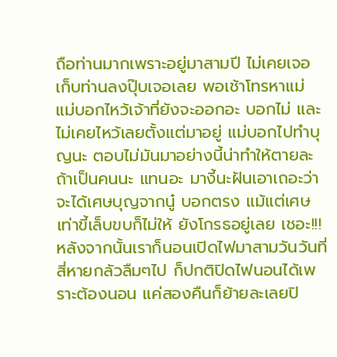ถือท่านมากเพราะอยู่มาสามปี ไม่เคยเจอ เก็บท่านลงปุ๊บเจอเลย พอเช้าโทรหาแม่ แม่บอกไหว้เจ้าที่ยังจะออกอะ บอกไม่ และไม่เคยไหว้เลยตั้งแต่มาอยู่ แม่บอกไปทำบุญนะ ตอบไม่มันมาอย่างนี้น่าทำให้ตายละถ้าเป็นคนนะ แทนอะ มางี้นะฝันเอาเถอะว่าจะได้เศษบุญจากนู๋ บอกตรง แม้แต่เศษเท่าขี้เล็บขบก็ไม่ให้ ยังโกรธอยู่เลย เชอะ!!! หลังจากนั้นเราก็นอนเปิดไฟมาสามวันวันที่สี่หายกลัวลืมๆไป ก็ปกติปิดไฟนอนได้เพราะต้องนอน แค่สองคืนก็ย้ายละเลยปิ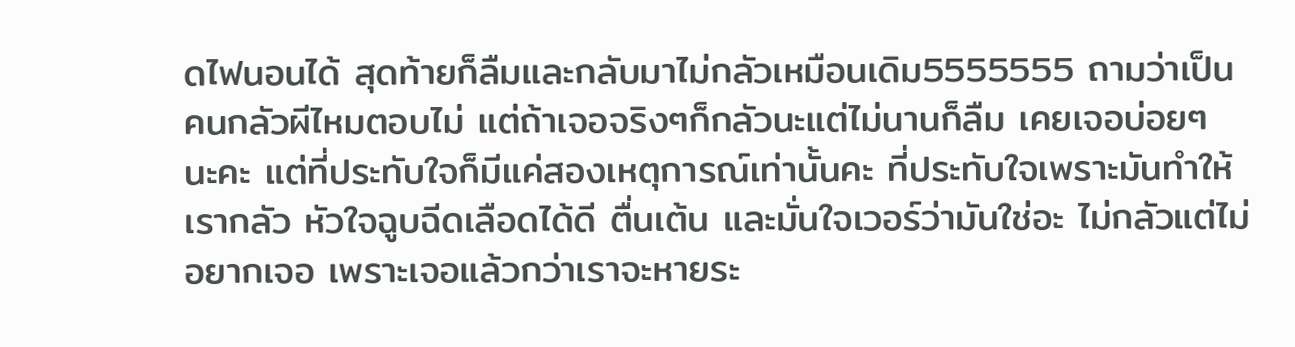ดไฟนอนได้ สุดท้ายก็ลืมและกลับมาไม่กลัวเหมือนเดิม5555555 ถามว่าเป็นคนกลัวผีไหมตอบไม่ แต่ถ้าเจอจริงๆก็กลัวนะแต่ไม่นานก็ลืม เคยเจอบ่อยๆ นะคะ แต่ที่ประทับใจก็มีแค่สองเหตุการณ์เท่านั้นคะ ที่ประทับใจเพราะมันทำให้เรากลัว หัวใจฉูบฉีดเลือดได้ดี ตื่นเต้น และมั่นใจเวอร์ว่ามันใช่อะ ไม่กลัวแต่ไม่อยากเจอ เพราะเจอแล้วกว่าเราจะหายระ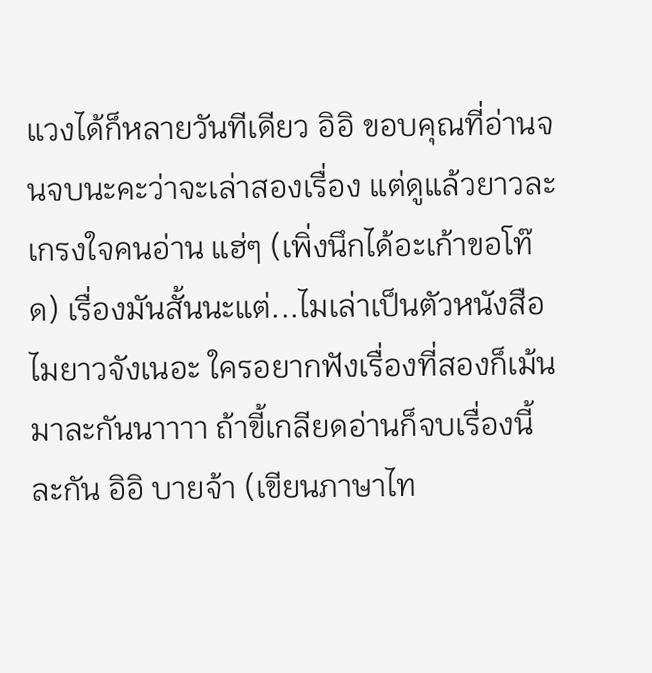แวงได้ก็หลายวันทีเดียว อิอิ ขอบคุณที่อ่านจนจบนะคะว่าจะเล่าสองเรื่อง แต่ดูแล้วยาวละ เกรงใจคนอ่าน แฮ่ๆ (เพิ่งนึกได้อะเก้าขอโท๊ด) เรื่องมันสั้นนะแต่...ไมเล่าเป็นตัวหนังสือไมยาวจังเนอะ ใครอยากฟังเรื่องที่สองก็เม้นมาละกันนาาาา ถ้าขี้เกลียดอ่านก็จบเรื่องนี้ละกัน อิอิ บายจ้า (เขียนภาษาไท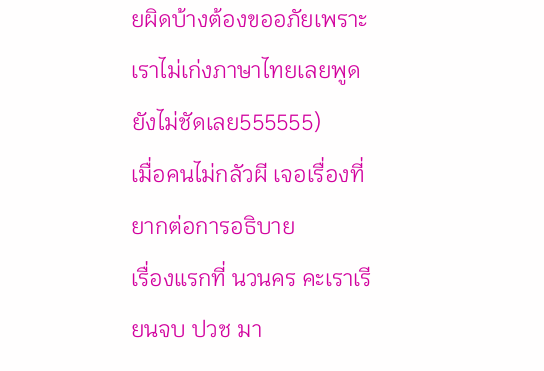ยผิดบ้างต้องขออภัยเพราะเราไม่เก่งภาษาไทยเลยพูดยังไม่ชัดเลย555555)
เมื่อคนไม่กลัวผี เจอเรื่องที่ยากต่อการอธิบาย
เรื่องแรกที่ นวนคร คะเราเรียนจบ ปวช มา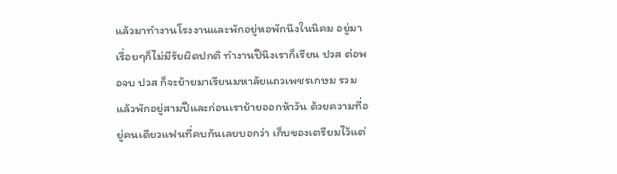แล้วมาทำงานโรงงานและพักอยู่หอพักนึงในนิคม อยู่มาเรื่อยๆก็ไม่มีรัยผิดปกติ ทำงานปีนึงเราก็เรียน ปวส ต่อพอจบ ปวส ก็จะย้ายมาเรียนมหาลัยแถวเพชรเกษม รวมแล้วพักอยู่สามปีและก่อนเราย้ายออกห้าวัน ด้วยความที่อยู่คนเดียวแฟนที่คบกันเลยบอกว่า เก็บของเตรียมไว้แต่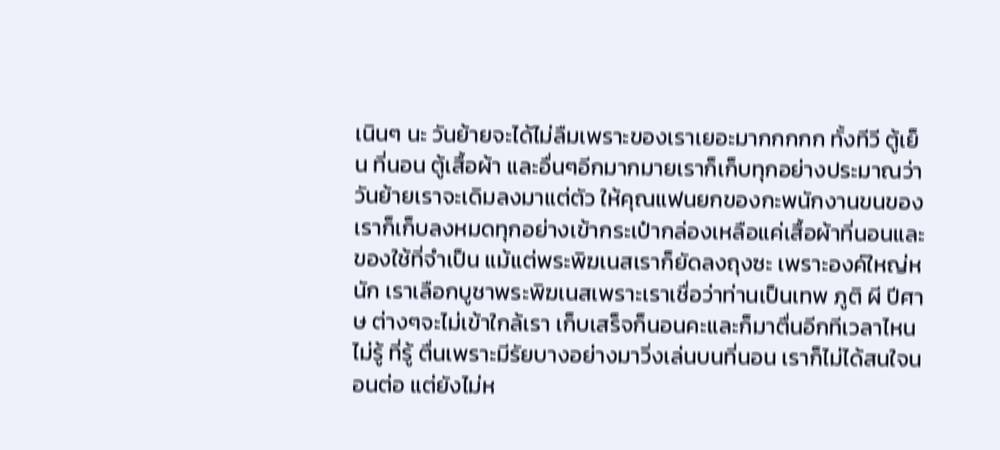เนินๆ นะ วันย้ายจะได้ไม่ลืมเพราะของเราเยอะมากกกกก ทั้งทีวี ตู้เย็น ที่นอน ตู้เสื้อผ้า และอื่นๆอีกมากมายเราก็เก็บทุกอย่างประมาณว่าวันย้ายเราจะเดิมลงมาแต่ตัว ให้คุณแฟนยกของกะพนักงานขนของ เราก็เก็บลงหมดทุกอย่างเข้ากระเป๋ากล่องเหลือแค่เสื้อผ้าที่นอนและของใช้ที่จำเป็น แม้แต่พระพิฆเนสเราก็ยัดลงถุงซะ เพราะองค์ใหญ่หนัก เราเลือกบูชาพระพิฆเนสเพราะเราเชื่อว่าท่านเป็นเทพ ภูติ ผี ปีศาษ ต่างๆจะไม่เข้าใกล้เรา เก็บเสร็จก็นอนคะและก็มาตื่นอีกทีเวลาไหนไม่รู้ ที่รู้ ตื่นเพราะมีรัยบางอย่างมาวิ่งเล่นบนที่นอน เราก็ไม่ได้สนใจนอนต่อ แต่ยังไม่ห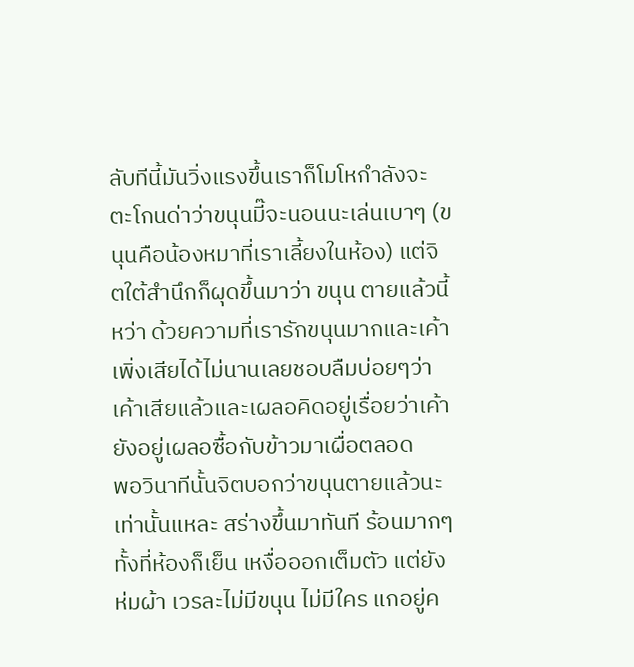ลับทีนี้มันวิ่งแรงขึ้นเราก็โมโหกำลังจะตะโกนด่าว่าขนุนมี๊จะนอนนะเล่นเบาๆ (ขนุนคือน้องหมาที่เราเลี้ยงในห้อง) แต่จิตใต้สำนึกก็ผุดขึ้นมาว่า ขนุน ตายแล้วนี้หว่า ด้วยความที่เรารักขนุนมากและเค้าเพิ่งเสียได้ไม่นานเลยชอบลืมบ่อยๆว่าเค้าเสียแล้วและเผลอคิดอยู่เรื่อยว่าเค้ายังอยู่เผลอซื้อกับข้าวมาเผื่อตลอด
พอวินาทีนั้นจิตบอกว่าขนุนตายแล้วนะ เท่านั้นแหละ สร่างขึ้นมาทันที ร้อนมากๆทั้งที่ห้องก็เย็น เหงื่อออกเต็มตัว แต่ยังห่มผ้า เวรละไม่มีขนุน ไม่มีใคร แกอยู่ค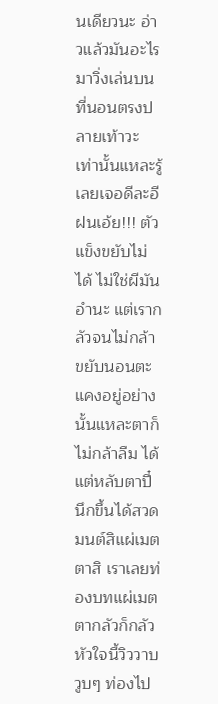นเดียวนะ อ่าวแล้วมันอะไรมาวิ่งเล่นบนที่นอนตรงปลายเท้าวะ เท่านั้นแหละรู้เลยเจอดีละอีฝนเอ้ย!!! ตัวแข็งขยับไม่ได้ ไม่ใช่ผีมันอำนะ แต่เรากลัวจนไม่กล้าขยับนอนตะแคงอยู่อย่างนั้นแหละตาก็ไม่กล้าลืม ได้แต่หลับตาปี๋ นึกขึ้นได้สวดมนต์สิแผ่เมตตาสิ เราเลยท่องบทแผ่เมตตากลัวก็กลัว หัวใจนี้วิววาบวูบๆ ท่องไป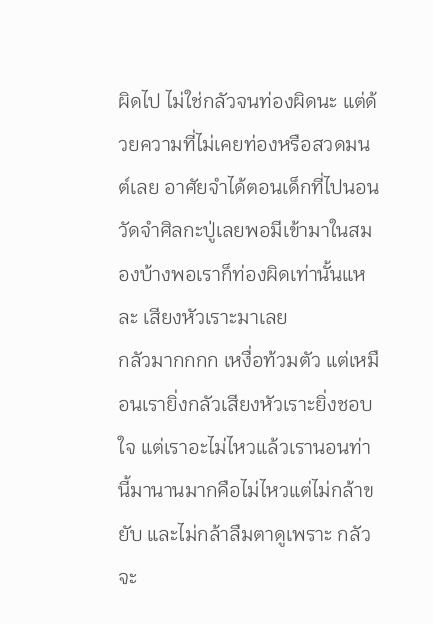ผิดไป ไม่ใช่กลัวจนท่องผิดนะ แต่ด้วยความที่ไม่เคยท่องหรือสวดมนต์เลย อาศัยจำได้ตอนเด็กที่ไปนอนวัดจำศิลกะปู่เลยพอมีเข้ามาในสมองบ้างพอเราก็ท่องผิดเท่านั้นแหละ เสียงหัวเราะมาเลย
กลัวมากกกก เหงื่อท้วมตัว แต่เหมือนเรายิ่งกลัวเสียงหัวเราะยิ่งชอบใจ แต่เราอะไม่ไหวแล้วเรานอนท่านี้มานานมากคือไม่ไหวแต่ไม่กล้าขยับ และไม่กล้าลืมตาดูเพราะ กลัวจะ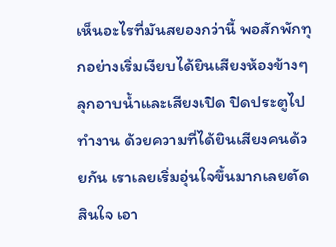เห็นอะไรที่มันสยองกว่านี้ พอสักพักทุกอย่างเริ่มเงียบได้ยินเสียงห้องข้างๆลุกอาบน้ำและเสียงเปิด ปิดประตูไปทำงาน ด้วยความที่ได้ยินเสียงคนด้วยกัน เราเลยเริ่มอุ่นใจขึ้นมากเลยตัดสินใจ เอา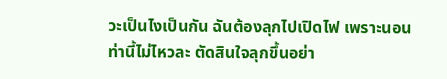วะเป็นไงเป็นกัน ฉันต้องลุกไปเปิดไฟ เพราะนอนท่านี้ไม่ไหวละ ตัดสินใจลุกขึ้นอย่า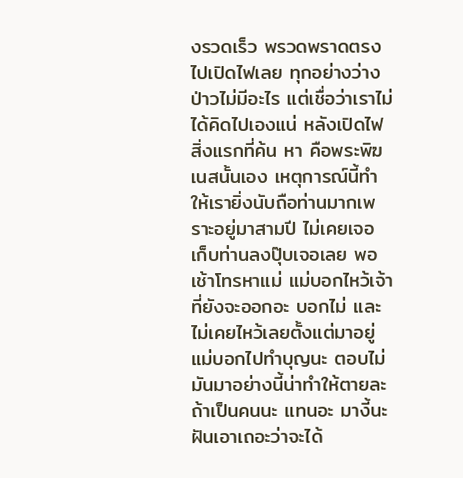งรวดเร็ว พรวดพราดตรงไปเปิดไฟเลย ทุกอย่างว่างป่าวไม่มีอะไร แต่เชื่อว่าเราไม่ได้คิดไปเองแน่ หลังเปิดไฟสิ่งแรกที่ค้น หา คือพระพิฆเนสนั้นเอง เหตุการณ์นี้ทำให้เรายิ่งนับถือท่านมากเพราะอยู่มาสามปี ไม่เคยเจอ เก็บท่านลงปุ๊บเจอเลย พอเช้าโทรหาแม่ แม่บอกไหว้เจ้าที่ยังจะออกอะ บอกไม่ และไม่เคยไหว้เลยตั้งแต่มาอยู่ แม่บอกไปทำบุญนะ ตอบไม่มันมาอย่างนี้น่าทำให้ตายละถ้าเป็นคนนะ แทนอะ มางี้นะฝันเอาเถอะว่าจะได้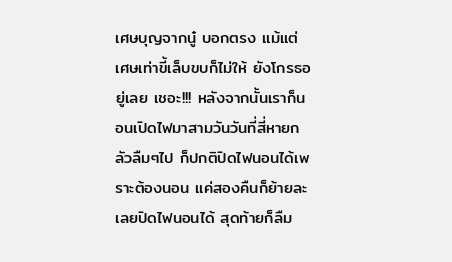เศษบุญจากนู๋ บอกตรง แม้แต่เศษเท่าขี้เล็บขบก็ไม่ให้ ยังโกรธอยู่เลย เชอะ!!! หลังจากนั้นเราก็นอนเปิดไฟมาสามวันวันที่สี่หายกลัวลืมๆไป ก็ปกติปิดไฟนอนได้เพราะต้องนอน แค่สองคืนก็ย้ายละเลยปิดไฟนอนได้ สุดท้ายก็ลืม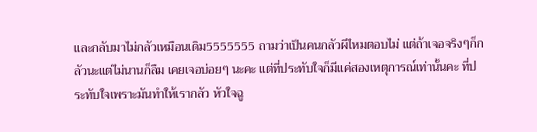และกลับมาไม่กลัวเหมือนเดิม5555555 ถามว่าเป็นคนกลัวผีไหมตอบไม่ แต่ถ้าเจอจริงๆก็กลัวนะแต่ไม่นานก็ลืม เคยเจอบ่อยๆ นะคะ แต่ที่ประทับใจก็มีแค่สองเหตุการณ์เท่านั้นคะ ที่ประทับใจเพราะมันทำให้เรากลัว หัวใจฉู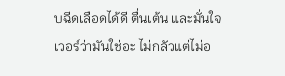บฉีดเลือดได้ดี ตื่นเต้น และมั่นใจเวอร์ว่ามันใช่อะ ไม่กลัวแต่ไม่อ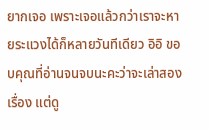ยากเจอ เพราะเจอแล้วกว่าเราจะหายระแวงได้ก็หลายวันทีเดียว อิอิ ขอบคุณที่อ่านจนจบนะคะว่าจะเล่าสองเรื่อง แต่ดู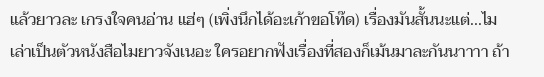แล้วยาวละ เกรงใจคนอ่าน แฮ่ๆ (เพิ่งนึกได้อะเก้าขอโท๊ด) เรื่องมันสั้นนะแต่...ไมเล่าเป็นตัวหนังสือไมยาวจังเนอะ ใครอยากฟังเรื่องที่สองก็เม้นมาละกันนาาาา ถ้า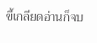ขี้เกลียดอ่านก็จบ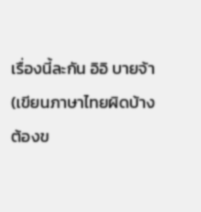เรื่องนี้ละกัน อิอิ บายจ้า (เขียนภาษาไทยผิดบ้างต้องข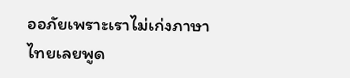ออภัยเพราะเราไม่เก่งภาษาไทยเลยพูด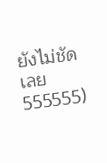ยังไม่ชัดเลย555555)